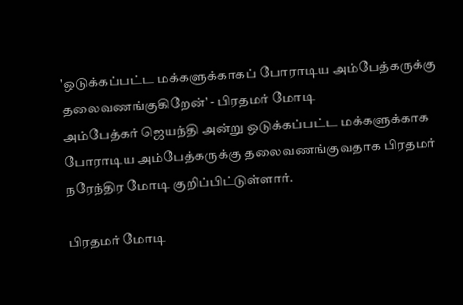'ஒடுக்கப்பட்ட மக்களுக்காகப் போராடிய அம்பேத்கருக்கு தலைவணங்குகிறேன்' - பிரதமர் மோடி
அம்பேத்கர் ஜெயந்தி அன்று ஒடுக்கப்பட்ட மக்களுக்காக போராடிய அம்பேத்கருக்கு தலைவணங்குவதாக பிரதமர் நரேந்திர மோடி குறிப்பிட்டுள்ளார்.

பிரதமர் மோடி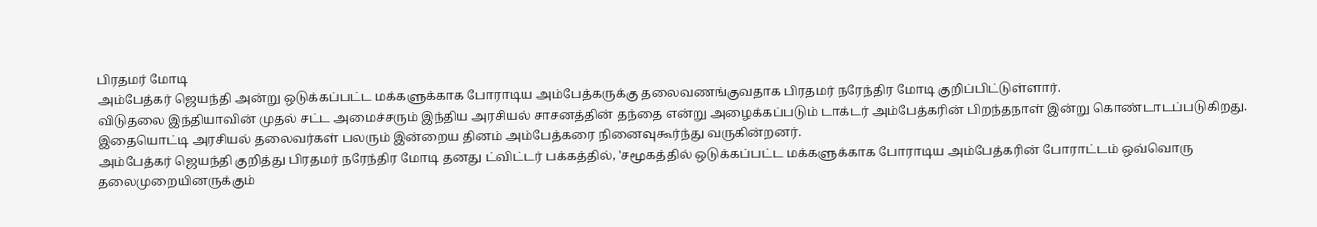பிரதமர் மோடி
அம்பேத்கர் ஜெயந்தி அன்று ஒடுக்கப்பட்ட மக்களுக்காக போராடிய அம்பேத்கருக்கு தலைவணங்குவதாக பிரதமர் நரேந்திர மோடி குறிப்பிட்டுள்ளார்.
விடுதலை இந்தியாவின் முதல் சட்ட அமைச்சரும் இந்திய அரசியல் சாசனத்தின் தந்தை என்று அழைக்கப்படும் டாக்டர் அம்பேத்கரின் பிறந்தநாள் இன்று கொண்டாடப்படுகிறது.
இதையொட்டி அரசியல் தலைவர்கள் பலரும் இன்றைய தினம் அம்பேத்கரை நினைவுகூர்ந்து வருகின்றனர்.
அம்பேத்கர் ஜெயந்தி குறித்து பிரதமர் நரேந்திர மோடி தனது ட்விட்டர் பக்கத்தில், 'சமூகத்தில் ஒடுக்கப்பட்ட மக்களுக்காக போராடிய அம்பேத்கரின் போராட்டம் ஒவ்வொரு தலைமுறையினருக்கும்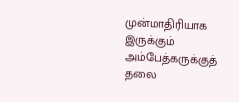முன்மாதிரியாக இருக்கும் அம்பேத்கருக்குத் தலை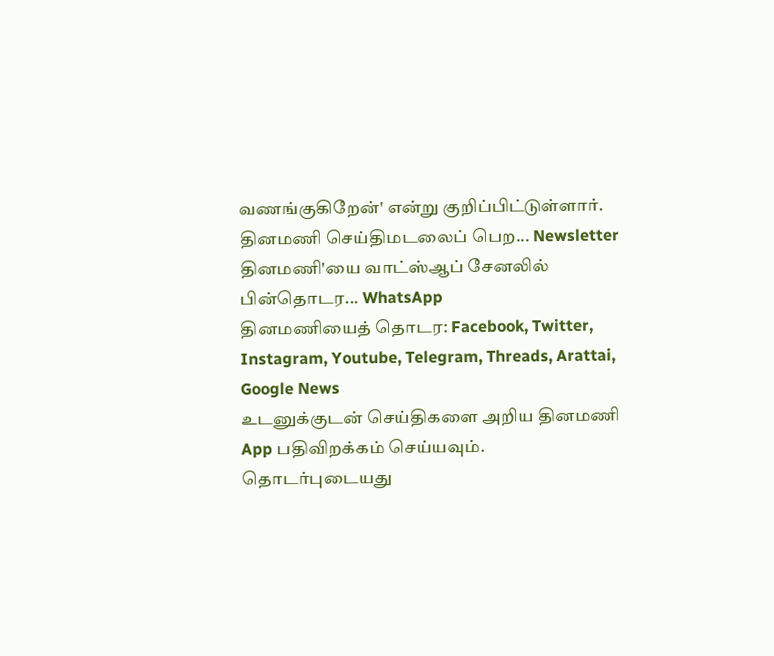வணங்குகிறேன்' என்று குறிப்பிட்டுள்ளார்.
தினமணி செய்திமடலைப் பெற... Newsletter
தினமணி'யை வாட்ஸ்ஆப் சேனலில் பின்தொடர... WhatsApp
தினமணியைத் தொடர: Facebook, Twitter, Instagram, Youtube, Telegram, Threads, Arattai, Google News
உடனுக்குடன் செய்திகளை அறிய தினமணி App பதிவிறக்கம் செய்யவும்.
தொடர்புடையது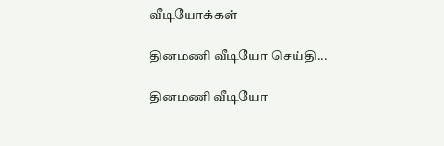வீடியோக்கள்

தினமணி வீடியோ செய்தி...

தினமணி வீடியோ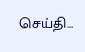செய்தி...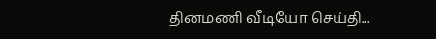தினமணி வீடியோ செய்தி...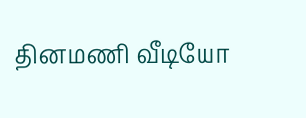தினமணி வீடியோ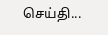செய்தி...